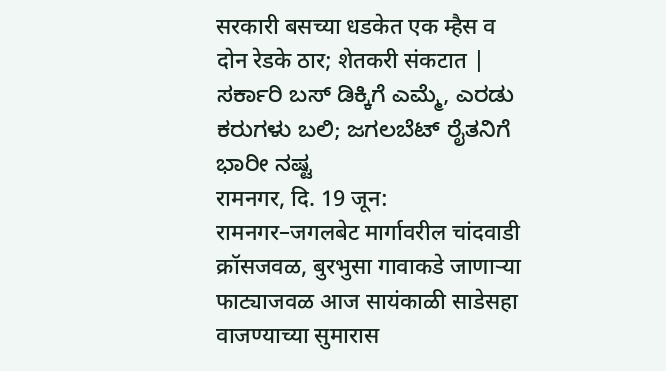सरकारी बसच्या धडकेत एक म्हैस व दोन रेडके ठार; शेतकरी संकटात | ಸರ್ಕಾರಿ ಬಸ್ ಡಿಕ್ಕಿಗೆ ಎಮ್ಮೆ, ಎರಡು ಕರುಗಳು ಬಲಿ; ಜಗಲಬೆಟ್ ರೈತನಿಗೆ ಭಾರೀ ನಷ್ಟ
रामनगर, दि. 19 जून: रामनगर–जगलबेट मार्गावरील चांदवाडी क्रॉसजवळ, बुरभुसा गावाकडे जाणाऱ्या फाट्याजवळ आज सायंकाळी साडेसहा वाजण्याच्या सुमारास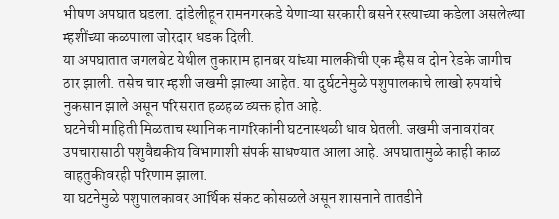भीषण अपघात घडला. दांडेलीहून रामनगरकडे येणाऱ्या सरकारी बसने रस्त्याच्या कडेला असलेल्या म्हशींच्या कळपाला जोरदार धडक दिली.
या अपघातात जगलबेट येथील तुकाराम हानबर यांच्या मालकीची एक म्हैस व दोन रेडके जागीच ठार झाली. तसेच चार म्हशी जखमी झाल्या आहेत. या दुर्घटनेमुळे पशुपालकाचे लाखो रुपयांचे नुकसान झाले असून परिसरात हळहळ व्यक्त होत आहे.
घटनेची माहिती मिळताच स्थानिक नागरिकांनी घटनास्थळी धाव घेतली. जखमी जनावरांवर उपचारासाठी पशुवैद्यकीय विभागाशी संपर्क साधण्यात आला आहे. अपघातामुळे काही काळ वाहतुकीवरही परिणाम झाला.
या घटनेमुळे पशुपालकावर आर्थिक संकट कोसळले असून शासनाने तातडीने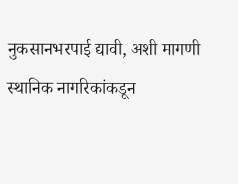नुकसानभरपाई द्यावी, अशी मागणी स्थानिक नागरिकांकडून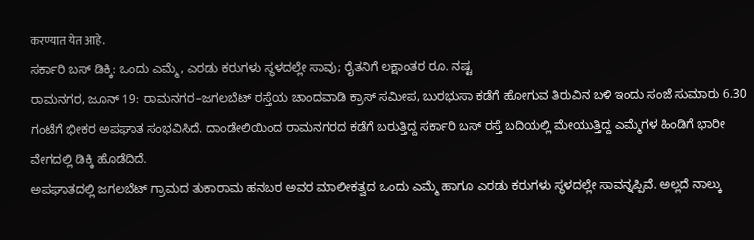करण्यात येत आहे.
ಸರ್ಕಾರಿ ಬಸ್ ಡಿಕ್ಕಿ: ಒಂದು ಎಮ್ಮೆ, ಎರಡು ಕರುಗಳು ಸ್ಥಳದಲ್ಲೇ ಸಾವು; ರೈತನಿಗೆ ಲಕ್ಷಾಂತರ ರೂ. ನಷ್ಟ
ರಾಮನಗರ, ಜೂನ್ 19: ರಾಮನಗರ–ಜಗಲಬೆಟ್ ರಸ್ತೆಯ ಚಾಂದವಾಡಿ ಕ್ರಾಸ್ ಸಮೀಪ, ಬುರಭುಸಾ ಕಡೆಗೆ ಹೋಗುವ ತಿರುವಿನ ಬಳಿ ಇಂದು ಸಂಜೆ ಸುಮಾರು 6.30 ಗಂಟೆಗೆ ಭೀಕರ ಅಪಘಾತ ಸಂಭವಿಸಿದೆ. ದಾಂಡೇಲಿಯಿಂದ ರಾಮನಗರದ ಕಡೆಗೆ ಬರುತ್ತಿದ್ದ ಸರ್ಕಾರಿ ಬಸ್ ರಸ್ತೆ ಬದಿಯಲ್ಲಿ ಮೇಯುತ್ತಿದ್ದ ಎಮ್ಮೆಗಳ ಹಿಂಡಿಗೆ ಭಾರೀ ವೇಗದಲ್ಲಿ ಡಿಕ್ಕಿ ಹೊಡೆದಿದೆ.
ಅಪಘಾತದಲ್ಲಿ ಜಗಲಬೆಟ್ ಗ್ರಾಮದ ತುಕಾರಾಮ ಹನಬರ ಅವರ ಮಾಲೀಕತ್ವದ ಒಂದು ಎಮ್ಮೆ ಹಾಗೂ ಎರಡು ಕರುಗಳು ಸ್ಥಳದಲ್ಲೇ ಸಾವನ್ನಪ್ಪಿವೆ. ಅಲ್ಲದೆ ನಾಲ್ಕು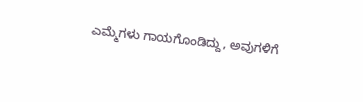ಎಮ್ಮೆಗಳು ಗಾಯಗೊಂಡಿದ್ದು, ಅವುಗಳಿಗೆ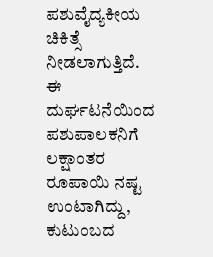ಪಶುವೈದ್ಯಕೀಯ ಚಿಕಿತ್ಸೆ ನೀಡಲಾಗುತ್ತಿದೆ.
ಈ ದುರ್ಘಟನೆಯಿಂದ ಪಶುಪಾಲಕನಿಗೆ ಲಕ್ಷಾಂತರ ರೂಪಾಯಿ ನಷ್ಟ ಉಂಟಾಗಿದ್ದು, ಕುಟುಂಬದ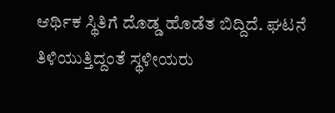ಆರ್ಥಿಕ ಸ್ಥಿತಿಗೆ ದೊಡ್ಡ ಹೊಡೆತ ಬಿದ್ದಿದೆ. ಘಟನೆ ತಿಳಿಯುತ್ತಿದ್ದಂತೆ ಸ್ಥಳೀಯರು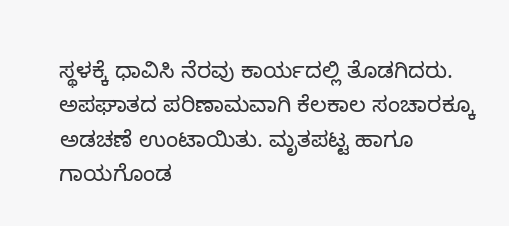ಸ್ಥಳಕ್ಕೆ ಧಾವಿಸಿ ನೆರವು ಕಾರ್ಯದಲ್ಲಿ ತೊಡಗಿದರು.
ಅಪಘಾತದ ಪರಿಣಾಮವಾಗಿ ಕೆಲಕಾಲ ಸಂಚಾರಕ್ಕೂ ಅಡಚಣೆ ಉಂಟಾಯಿತು. ಮೃತಪಟ್ಟ ಹಾಗೂ ಗಾಯಗೊಂಡ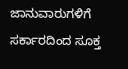ಜಾನುವಾರುಗಳಿಗೆ ಸರ್ಕಾರದಿಂದ ಸೂಕ್ತ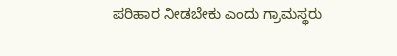ಪರಿಹಾರ ನೀಡಬೇಕು ಎಂದು ಗ್ರಾಮಸ್ಥರು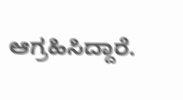ಆಗ್ರಹಿಸಿದ್ದಾರೆ.